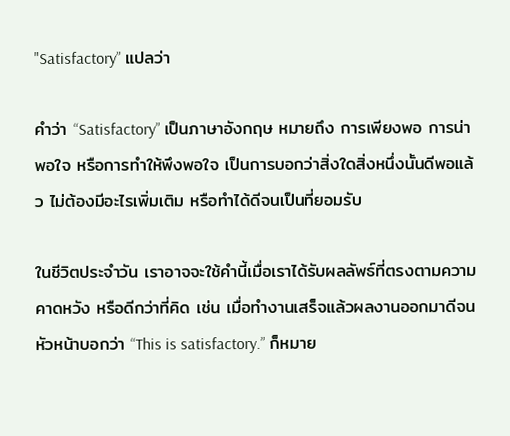"Satisfactory” แปลว่า

คำว่า “Satisfactory” เป็นภาษาอังกฤษ หมายถึง การเพียงพอ การน่าพอใจ หรือการทำให้พึงพอใจ เป็นการบอกว่าสิ่งใดสิ่งหนึ่งนั้นดีพอแล้ว ไม่ต้องมีอะไรเพิ่มเติม หรือทำได้ดีจนเป็นที่ยอมรับ

ในชีวิตประจำวัน เราอาจจะใช้คำนี้เมื่อเราได้รับผลลัพธ์ที่ตรงตามความคาดหวัง หรือดีกว่าที่คิด เช่น เมื่อทำงานเสร็จแล้วผลงานออกมาดีจนหัวหน้าบอกว่า “This is satisfactory.” ก็หมาย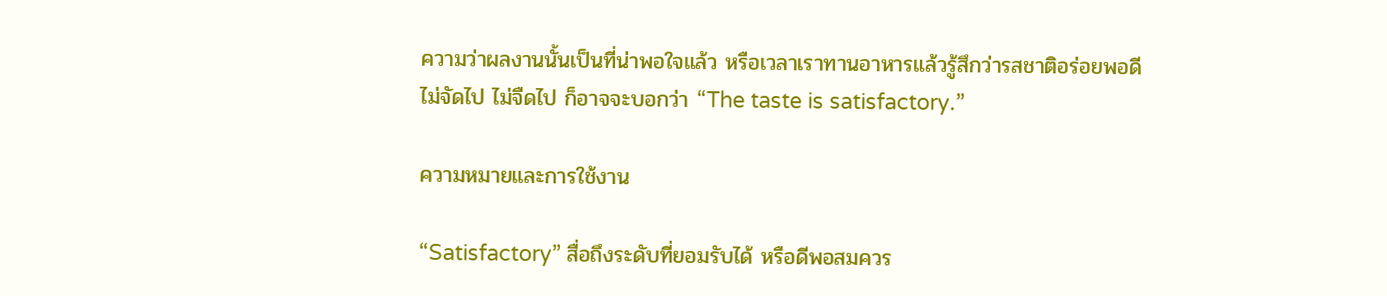ความว่าผลงานนั้นเป็นที่น่าพอใจแล้ว หรือเวลาเราทานอาหารแล้วรู้สึกว่ารสชาติอร่อยพอดี ไม่จัดไป ไม่จืดไป ก็อาจจะบอกว่า “The taste is satisfactory.”

ความหมายและการใช้งาน

“Satisfactory” สื่อถึงระดับที่ยอมรับได้ หรือดีพอสมควร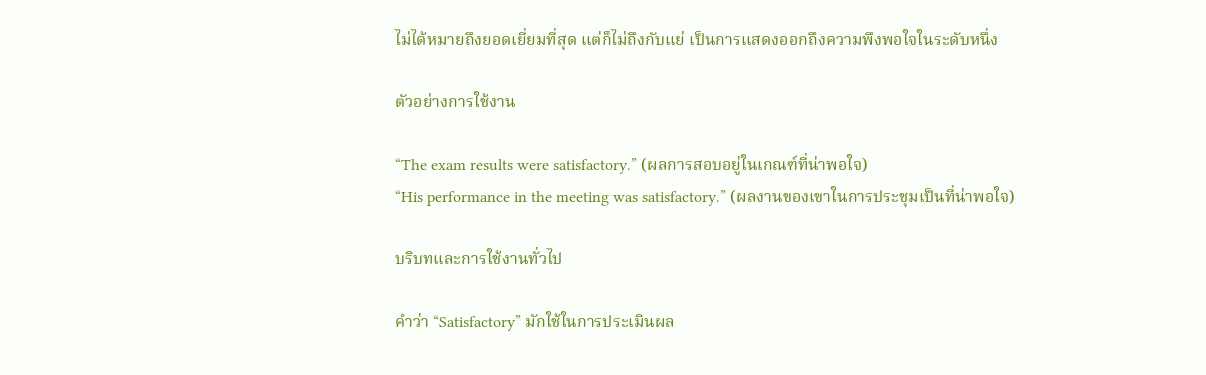ไม่ได้หมายถึงยอดเยี่ยมที่สุด แต่ก็ไม่ถึงกับแย่ เป็นการแสดงออกถึงความพึงพอใจในระดับหนึ่ง

ตัวอย่างการใช้งาน

“The exam results were satisfactory.” (ผลการสอบอยู่ในเกณฑ์ที่น่าพอใจ)
“His performance in the meeting was satisfactory.” (ผลงานของเขาในการประชุมเป็นที่น่าพอใจ)

บริบทและการใช้งานทั่วไป

คำว่า “Satisfactory” มักใช้ในการประเมินผล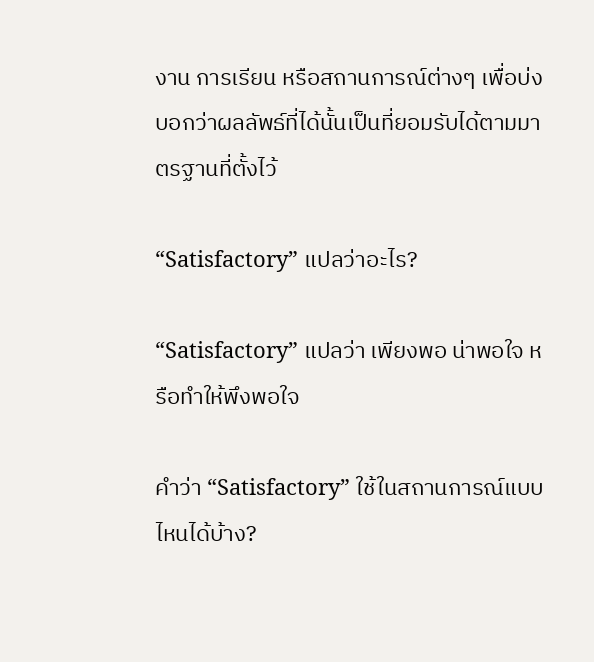งาน การเรียน หรือสถานการณ์ต่างๆ เพื่อบ่งบอกว่าผลลัพธ์ที่ได้นั้นเป็นที่ยอมรับได้ตามมาตรฐานที่ตั้งไว้

“Satisfactory” แปลว่าอะไร?

“Satisfactory” แปลว่า เพียงพอ น่าพอใจ หรือทำให้พึงพอใจ

คำว่า “Satisfactory” ใช้ในสถานการณ์แบบไหนได้บ้าง?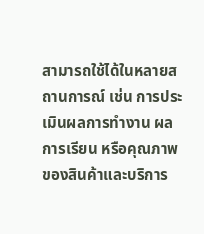สามารถใช้ได้ในหลายสถานการณ์ เช่น การประเมินผลการทำงาน ผลการเรียน หรือคุณภาพของสินค้าและบริการ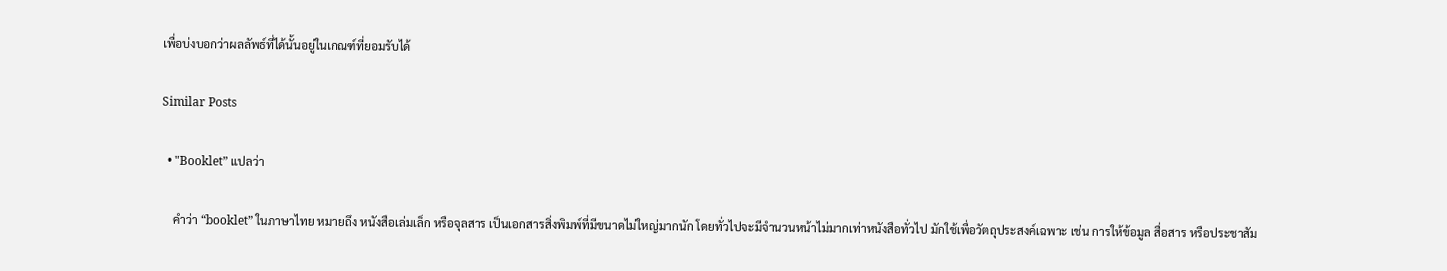เพื่อบ่งบอกว่าผลลัพธ์ที่ได้นั้นอยู่ในเกณฑ์ที่ยอมรับได้

Similar Posts

  • "Booklet” แปลว่า

    คำว่า “booklet” ในภาษาไทย หมายถึง หนังสือเล่มเล็ก หรือจุลสาร เป็นเอกสารสิ่งพิมพ์ที่มีขนาดไม่ใหญ่มากนัก โดยทั่วไปจะมีจำนวนหน้าไม่มากเท่าหนังสือทั่วไป มักใช้เพื่อวัตถุประสงค์เฉพาะ เช่น การให้ข้อมูล สื่อสาร หรือประชาสัม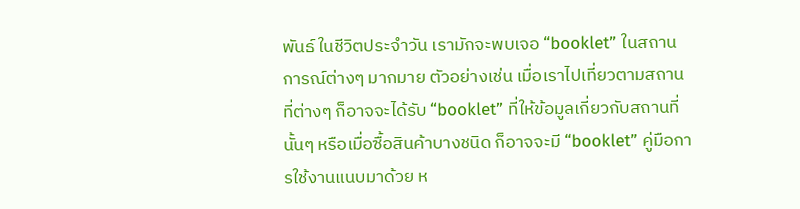พันธ์ ในชีวิตประจำวัน เรามักจะพบเจอ “booklet” ในสถานการณ์ต่างๆ มากมาย ตัวอย่างเช่น เมื่อเราไปเที่ยวตามสถานที่ต่างๆ ก็อาจจะได้รับ “booklet” ที่ให้ข้อมูลเกี่ยวกับสถานที่นั้นๆ หรือเมื่อซื้อสินค้าบางชนิด ก็อาจจะมี “booklet” คู่มือการใช้งานแนบมาด้วย ห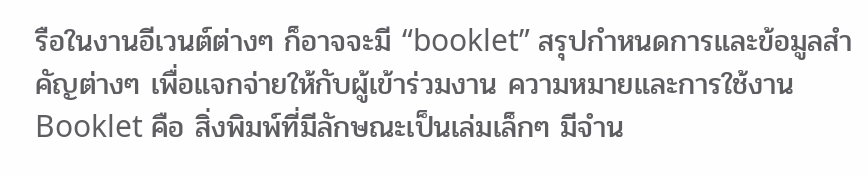รือในงานอีเวนต์ต่างๆ ก็อาจจะมี “booklet” สรุปกำหนดการและข้อมูลสำคัญต่างๆ เพื่อแจกจ่ายให้กับผู้เข้าร่วมงาน ความหมายและการใช้งาน Booklet คือ สิ่งพิมพ์ที่มีลักษณะเป็นเล่มเล็กๆ มีจำน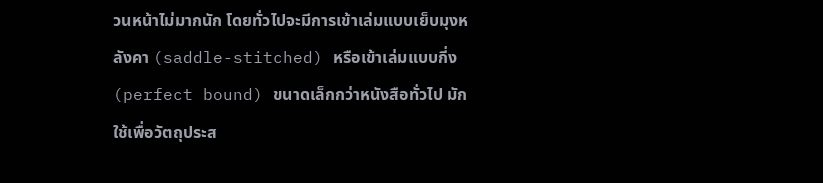วนหน้าไม่มากนัก โดยทั่วไปจะมีการเข้าเล่มแบบเย็บมุงหลังคา (saddle-stitched) หรือเข้าเล่มแบบกี่ง (perfect bound) ขนาดเล็กกว่าหนังสือทั่วไป มักใช้เพื่อวัตถุประส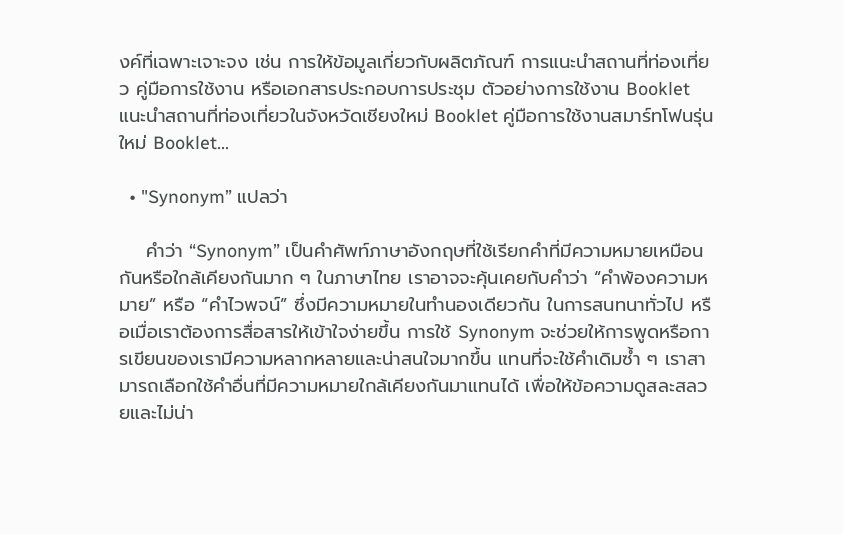งค์ที่เฉพาะเจาะจง เช่น การให้ข้อมูลเกี่ยวกับผลิตภัณฑ์ การแนะนำสถานที่ท่องเที่ยว คู่มือการใช้งาน หรือเอกสารประกอบการประชุม ตัวอย่างการใช้งาน Booklet แนะนำสถานที่ท่องเที่ยวในจังหวัดเชียงใหม่ Booklet คู่มือการใช้งานสมาร์ทโฟนรุ่นใหม่ Booklet…

  • "Synonym” แปลว่า

    คำว่า “Synonym” เป็นคำศัพท์ภาษาอังกฤษที่ใช้เรียกคำที่มีความหมายเหมือนกันหรือใกล้เคียงกันมาก ๆ ในภาษาไทย เราอาจจะคุ้นเคยกับคำว่า “คำพ้องความหมาย” หรือ “คำไวพจน์” ซึ่งมีความหมายในทำนองเดียวกัน ในการสนทนาทั่วไป หรือเมื่อเราต้องการสื่อสารให้เข้าใจง่ายขึ้น การใช้ Synonym จะช่วยให้การพูดหรือการเขียนของเรามีความหลากหลายและน่าสนใจมากขึ้น แทนที่จะใช้คำเดิมซ้ำ ๆ เราสามารถเลือกใช้คำอื่นที่มีความหมายใกล้เคียงกันมาแทนได้ เพื่อให้ข้อความดูสละสลวยและไม่น่า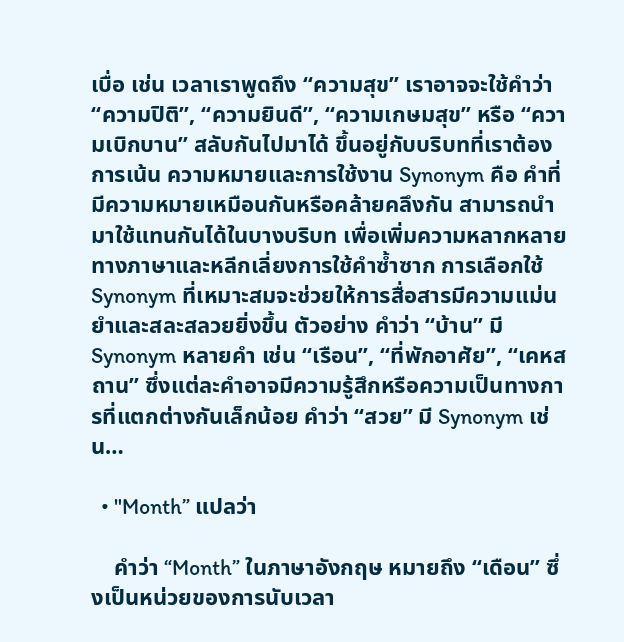เบื่อ เช่น เวลาเราพูดถึง “ความสุข” เราอาจจะใช้คำว่า “ความปิติ”, “ความยินดี”, “ความเกษมสุข” หรือ “ความเบิกบาน” สลับกันไปมาได้ ขึ้นอยู่กับบริบทที่เราต้องการเน้น ความหมายและการใช้งาน Synonym คือ คำที่มีความหมายเหมือนกันหรือคล้ายคลึงกัน สามารถนำมาใช้แทนกันได้ในบางบริบท เพื่อเพิ่มความหลากหลายทางภาษาและหลีกเลี่ยงการใช้คำซ้ำซาก การเลือกใช้ Synonym ที่เหมาะสมจะช่วยให้การสื่อสารมีความแม่นยำและสละสลวยยิ่งขึ้น ตัวอย่าง คำว่า “บ้าน” มี Synonym หลายคำ เช่น “เรือน”, “ที่พักอาศัย”, “เคหสถาน” ซึ่งแต่ละคำอาจมีความรู้สึกหรือความเป็นทางการที่แตกต่างกันเล็กน้อย คำว่า “สวย” มี Synonym เช่น…

  • "Month” แปลว่า

    คำว่า “Month” ในภาษาอังกฤษ หมายถึง “เดือน” ซึ่งเป็นหน่วยของการนับเวลา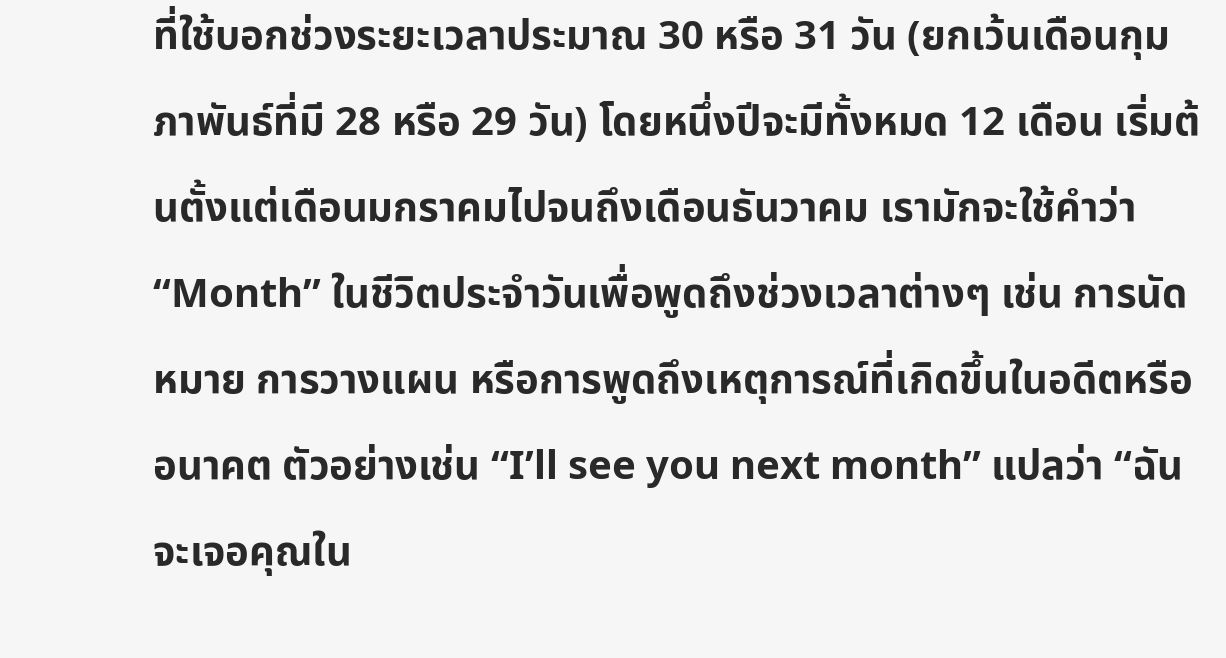ที่ใช้บอกช่วงระยะเวลาประมาณ 30 หรือ 31 วัน (ยกเว้นเดือนกุมภาพันธ์ที่มี 28 หรือ 29 วัน) โดยหนึ่งปีจะมีทั้งหมด 12 เดือน เริ่มต้นตั้งแต่เดือนมกราคมไปจนถึงเดือนธันวาคม เรามักจะใช้คำว่า “Month” ในชีวิตประจำวันเพื่อพูดถึงช่วงเวลาต่างๆ เช่น การนัดหมาย การวางแผน หรือการพูดถึงเหตุการณ์ที่เกิดขึ้นในอดีตหรืออนาคต ตัวอย่างเช่น “I’ll see you next month” แปลว่า “ฉันจะเจอคุณใน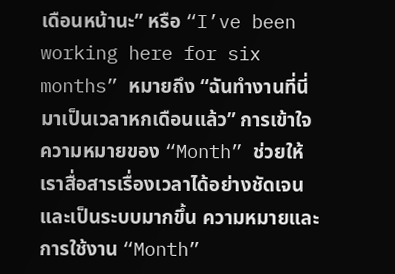เดือนหน้านะ” หรือ “I’ve been working here for six months” หมายถึง “ฉันทำงานที่นี่มาเป็นเวลาหกเดือนแล้ว” การเข้าใจความหมายของ “Month” ช่วยให้เราสื่อสารเรื่องเวลาได้อย่างชัดเจนและเป็นระบบมากขึ้น ความหมายและการใช้งาน “Month”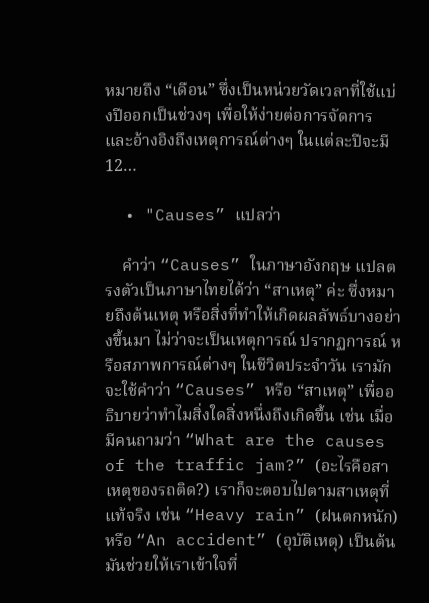หมายถึง “เดือน” ซึ่งเป็นหน่วยวัดเวลาที่ใช้แบ่งปีออกเป็นช่วงๆ เพื่อให้ง่ายต่อการจัดการและอ้างอิงถึงเหตุการณ์ต่างๆ ในแต่ละปีจะมี 12…

  • "Causes” แปลว่า

    คำว่า “Causes” ในภาษาอังกฤษ แปลตรงตัวเป็นภาษาไทยได้ว่า “สาเหตุ” ค่ะ ซึ่งหมายถึงต้นเหตุ หรือสิ่งที่ทำให้เกิดผลลัพธ์บางอย่างขึ้นมา ไม่ว่าจะเป็นเหตุการณ์ ปรากฏการณ์ หรือสภาพการณ์ต่างๆ ในชีวิตประจำวัน เรามักจะใช้คำว่า “Causes” หรือ “สาเหตุ” เพื่ออธิบายว่าทำไมสิ่งใดสิ่งหนึ่งถึงเกิดขึ้น เช่น เมื่อมีคนถามว่า “What are the causes of the traffic jam?” (อะไรคือสาเหตุของรถติด?) เราก็จะตอบไปตามสาเหตุที่แท้จริง เช่น “Heavy rain” (ฝนตกหนัก) หรือ “An accident” (อุบัติเหตุ) เป็นต้น มันช่วยให้เราเข้าใจที่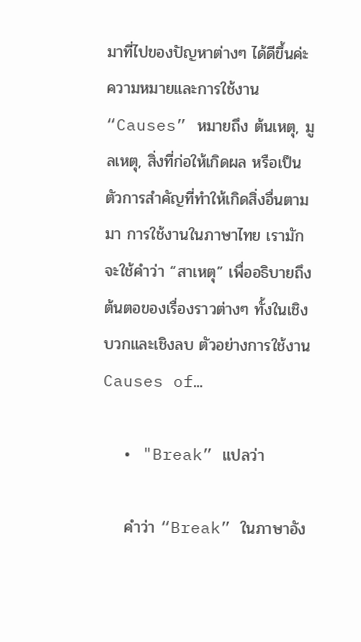มาที่ไปของปัญหาต่างๆ ได้ดีขึ้นค่ะ ความหมายและการใช้งาน “Causes” หมายถึง ต้นเหตุ, มูลเหตุ, สิ่งที่ก่อให้เกิดผล หรือเป็นตัวการสำคัญที่ทำให้เกิดสิ่งอื่นตามมา การใช้งานในภาษาไทย เรามักจะใช้คำว่า “สาเหตุ” เพื่ออธิบายถึงต้นตอของเรื่องราวต่างๆ ทั้งในเชิงบวกและเชิงลบ ตัวอย่างการใช้งาน Causes of…

  • "Break” แปลว่า

    คำว่า “Break” ในภาษาอัง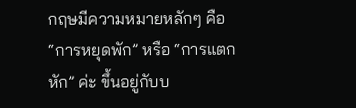กฤษมีความหมายหลักๆ คือ “การหยุดพัก” หรือ “การแตกหัก” ค่ะ ขึ้นอยู่กับบ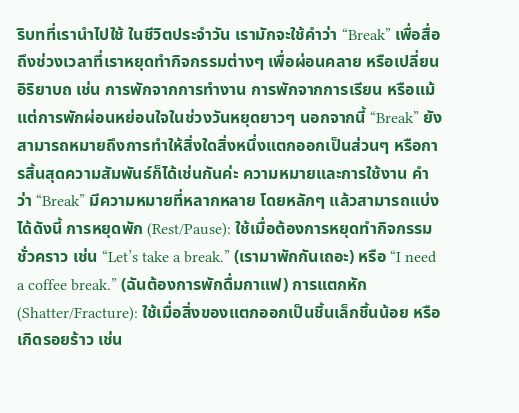ริบทที่เรานำไปใช้ ในชีวิตประจำวัน เรามักจะใช้คำว่า “Break” เพื่อสื่อถึงช่วงเวลาที่เราหยุดทำกิจกรรมต่างๆ เพื่อผ่อนคลาย หรือเปลี่ยนอิริยาบถ เช่น การพักจากการทำงาน การพักจากการเรียน หรือแม้แต่การพักผ่อนหย่อนใจในช่วงวันหยุดยาวๆ นอกจากนี้ “Break” ยังสามารถหมายถึงการทำให้สิ่งใดสิ่งหนึ่งแตกออกเป็นส่วนๆ หรือการสิ้นสุดความสัมพันธ์ก็ได้เช่นกันค่ะ ความหมายและการใช้งาน คำว่า “Break” มีความหมายที่หลากหลาย โดยหลักๆ แล้วสามารถแบ่งได้ดังนี้ การหยุดพัก (Rest/Pause): ใช้เมื่อต้องการหยุดทำกิจกรรมชั่วคราว เช่น “Let’s take a break.” (เรามาพักกันเถอะ) หรือ “I need a coffee break.” (ฉันต้องการพักดื่มกาแฟ) การแตกหัก (Shatter/Fracture): ใช้เมื่อสิ่งของแตกออกเป็นชิ้นเล็กชิ้นน้อย หรือเกิดรอยร้าว เช่น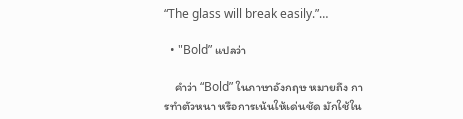“The glass will break easily.”…

  • "Bold” แปลว่า

    คำว่า “Bold” ในภาษาอังกฤษ หมายถึง การทำตัวหนา หรือการเน้นให้เด่นชัด มักใช้ใน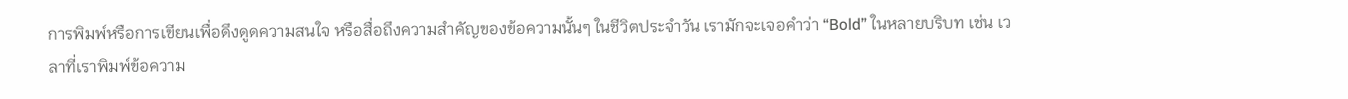การพิมพ์หรือการเขียนเพื่อดึงดูดความสนใจ หรือสื่อถึงความสำคัญของข้อความนั้นๆ ในชีวิตประจำวัน เรามักจะเจอคำว่า “Bold” ในหลายบริบท เช่น เวลาที่เราพิมพ์ข้อความ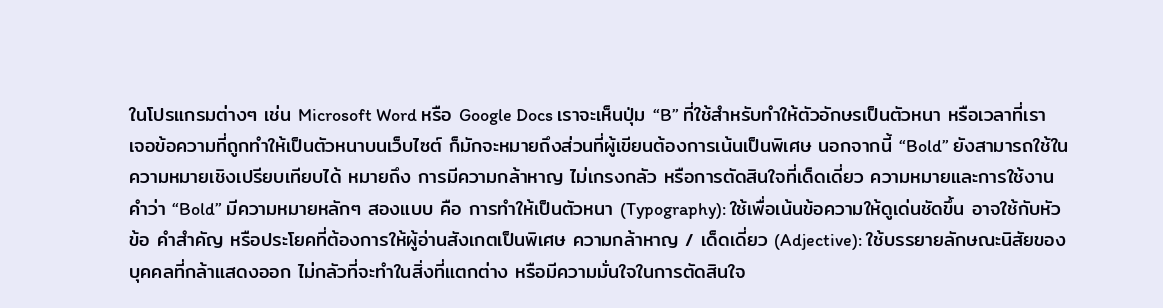ในโปรแกรมต่างๆ เช่น Microsoft Word หรือ Google Docs เราจะเห็นปุ่ม “B” ที่ใช้สำหรับทำให้ตัวอักษรเป็นตัวหนา หรือเวลาที่เราเจอข้อความที่ถูกทำให้เป็นตัวหนาบนเว็บไซต์ ก็มักจะหมายถึงส่วนที่ผู้เขียนต้องการเน้นเป็นพิเศษ นอกจากนี้ “Bold” ยังสามารถใช้ในความหมายเชิงเปรียบเทียบได้ หมายถึง การมีความกล้าหาญ ไม่เกรงกลัว หรือการตัดสินใจที่เด็ดเดี่ยว ความหมายและการใช้งาน คำว่า “Bold” มีความหมายหลักๆ สองแบบ คือ การทำให้เป็นตัวหนา (Typography): ใช้เพื่อเน้นข้อความให้ดูเด่นชัดขึ้น อาจใช้กับหัวข้อ คำสำคัญ หรือประโยคที่ต้องการให้ผู้อ่านสังเกตเป็นพิเศษ ความกล้าหาญ / เด็ดเดี่ยว (Adjective): ใช้บรรยายลักษณะนิสัยของบุคคลที่กล้าแสดงออก ไม่กลัวที่จะทำในสิ่งที่แตกต่าง หรือมีความมั่นใจในการตัดสินใจ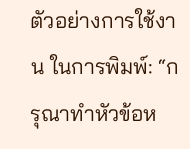ตัวอย่างการใช้งาน ในการพิมพ์: “กรุณาทำหัวข้อห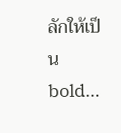ลักให้เป็น bold…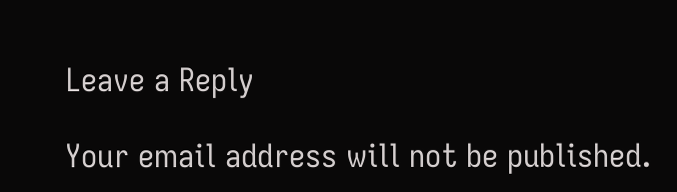Leave a Reply

Your email address will not be published.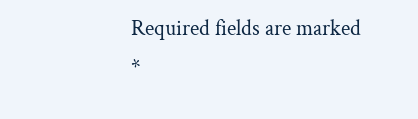Required fields are marked *